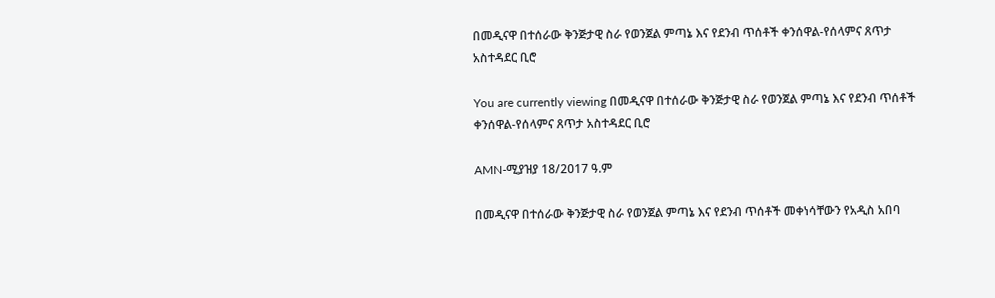በመዲናዋ በተሰራው ቅንጅታዊ ስራ የወንጀል ምጣኔ እና የደንብ ጥሰቶች ቀንሰዋል-የሰላምና ጸጥታ አስተዳደር ቢሮ

You are currently viewing በመዲናዋ በተሰራው ቅንጅታዊ ስራ የወንጀል ምጣኔ እና የደንብ ጥሰቶች ቀንሰዋል-የሰላምና ጸጥታ አስተዳደር ቢሮ

AMN-ሚያዝያ 18/2017 ዓ.ም

በመዲናዋ በተሰራው ቅንጅታዊ ስራ የወንጀል ምጣኔ እና የደንብ ጥሰቶች መቀነሳቸውን የአዲስ አበባ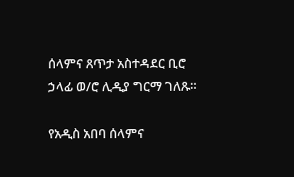ሰላምና ጸጥታ አስተዳደር ቢሮ ኃላፊ ወ/ሮ ሊዲያ ግርማ ገለጹ።

የአዲስ አበባ ሰላምና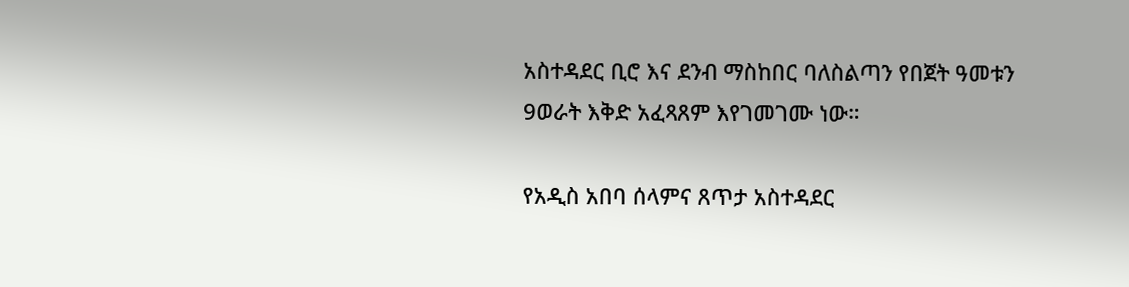አስተዳደር ቢሮ እና ደንብ ማስከበር ባለስልጣን የበጀት ዓመቱን 9ወራት እቅድ አፈጻጸም እየገመገሙ ነው።

የአዲስ አበባ ሰላምና ጸጥታ አስተዳደር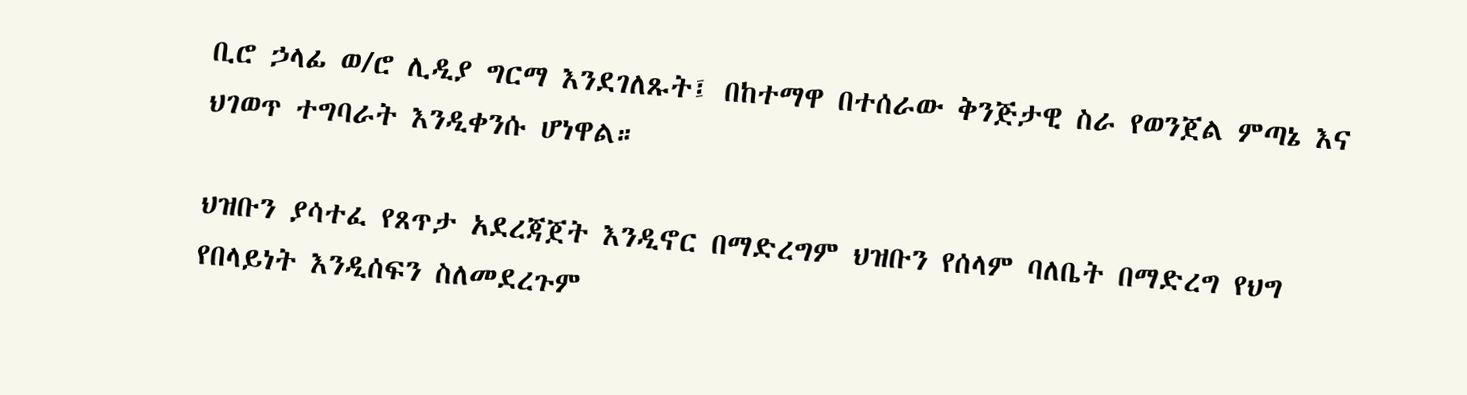ቢሮ ኃላፊ ወ/ሮ ሊዲያ ግርማ እንደገለጹት፤ በከተማዋ በተሰራው ቅንጅታዊ ስራ የወንጀል ምጣኔ እና ህገወጥ ተግባራት እንዲቀንሱ ሆነዋል።

ህዝቡን ያሳተፈ የጸጥታ አደረጃጀት እንዲኖር በማድረግም ህዝቡን የሰላም ባለቤት በማድረግ የህግ የበላይነት እንዲሰፍን ስለመደረጉም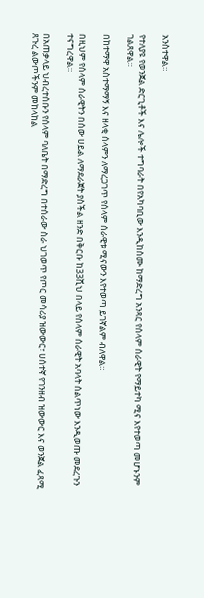አንስተዋል።

የተለያዩ የወንጀል ድርጊቶች እና ሌሎች ተግባራት በየአካባቢው እንዲከስሙ ከማድረግ አንጻር የሰላም ሰራዊት የማይተካ ሚና እየተወጣ መሆኑንም ገልጸዋል።

በከተማዋ አስተማማኝ እና ዘላቂ ሰላምን ለማረጋገጥ የሰላም ሰራዊቱ ሚናውን እየተወጣ ይገኛልም ብለዋል።

በዚህም የሰላም ሰራዊትን በሰው ሀይል ለማደራጀት ያስችል ዘንድ በቅርቡ ከ33ሺህ በላይ የሰላም ሰራዊት አባላት ሰልጥነው እንዲወጡ መደረጉን ተናግረዋል።

በአጠቃላይ ህብረተሰቡን የሰላም ባለቤት በማድረግ በተሰራው ስራ ህገወጥ የጦር መሳሪያ ዝውውር፣ ሀሰተኛ የገንዘብ ዝውውር እና ወንጀል ፈጻሚ ጸጉረ ልውጦችንም መከላከል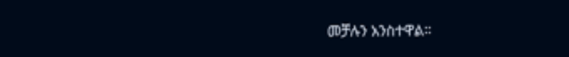መቻሉን አንስተዋል።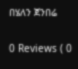በሄለን ጀንበሬ

0 Reviews ( 0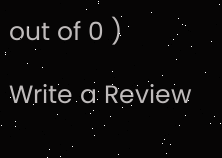out of 0 )

Write a Review